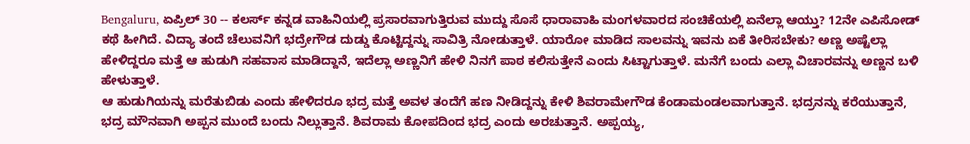Bengaluru, ಏಪ್ರಿಲ್ 30 -- ಕಲರ್ಸ್ ಕನ್ನಡ ವಾಹಿನಿಯಲ್ಲಿ ಪ್ರಸಾರವಾಗುತ್ತಿರುವ ಮುದ್ದು ಸೊಸೆ ಧಾರಾವಾಹಿ ಮಂಗಳವಾರದ ಸಂಚಿಕೆಯಲ್ಲಿ ಏನೆಲ್ಲಾ ಆಯ್ತು? 12ನೇ ಎಪಿಸೋಡ್ ಕಥೆ ಹೀಗಿದೆ. ವಿದ್ಯಾ ತಂದೆ ಚೆಲುವನಿಗೆ ಭದ್ರೇಗೌಡ ದುಡ್ಡು ಕೊಟ್ಟಿದ್ದನ್ನು ಸಾವಿತ್ರಿ ನೋಡುತ್ತಾಳೆ. ಯಾರೋ ಮಾಡಿದ ಸಾಲವನ್ನು ಇವನು ಏಕೆ ತೀರಿಸಬೇಕು? ಅಣ್ಣ ಅಷ್ಟೆಲ್ಲಾ ಹೇಳಿದ್ದರೂ ಮತ್ತೆ ಆ ಹುಡುಗಿ ಸಹವಾಸ ಮಾಡಿದ್ದಾನೆ, ಇದೆಲ್ಲಾ ಅಣ್ಣನಿಗೆ ಹೇಳಿ ನಿನಗೆ ಪಾಠ ಕಲಿಸುತ್ತೇನೆ ಎಂದು ಸಿಟ್ಟಾಗುತ್ತಾಳೆ. ಮನೆಗೆ ಬಂದು ಎಲ್ಲಾ ವಿಚಾರವನ್ನು ಅಣ್ಣನ ಬಳಿ ಹೇಳುತ್ತಾಳೆ.
ಆ ಹುಡುಗಿಯನ್ನು ಮರೆತುಬಿಡು ಎಂದು ಹೇಳಿದರೂ ಭದ್ರ ಮತ್ತೆ ಅವಳ ತಂದೆಗೆ ಹಣ ನೀಡಿದ್ದನ್ನು ಕೇಳಿ ಶಿವರಾಮೇಗೌಡ ಕೆಂಡಾಮಂಡಲವಾಗುತ್ತಾನೆ. ಭದ್ರನನ್ನು ಕರೆಯುತ್ತಾನೆ, ಭದ್ರ ಮೌನವಾಗಿ ಅಪ್ಪನ ಮುಂದೆ ಬಂದು ನಿಲ್ಲುತ್ತಾನೆ. ಶಿವರಾಮ ಕೋಪದಿಂದ ಭದ್ರ ಎಂದು ಅರಚುತ್ತಾನೆ. ಅಪ್ಪಯ್ಯ,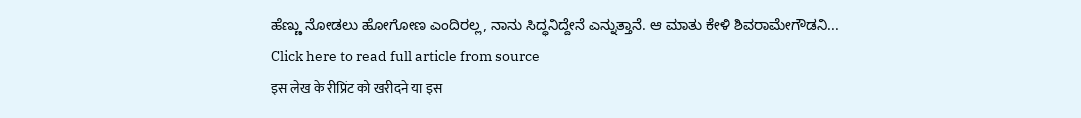ಹೆಣ್ಣು ನೋಡಲು ಹೋಗೋಣ ಎಂದಿರಲ್ಲ, ನಾನು ಸಿದ್ಧನಿದ್ದೇನೆ ಎನ್ನುತ್ತಾನೆ. ಆ ಮಾತು ಕೇಳಿ ಶಿವರಾಮೇಗೌಡನಿ...
Click here to read full article from source
इस लेख के रीप्रिंट को खरीदने या इस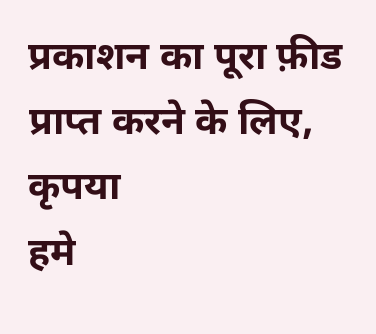प्रकाशन का पूरा फ़ीड प्राप्त करने के लिए, कृपया
हमे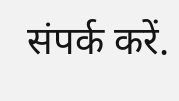संपर्क करें.